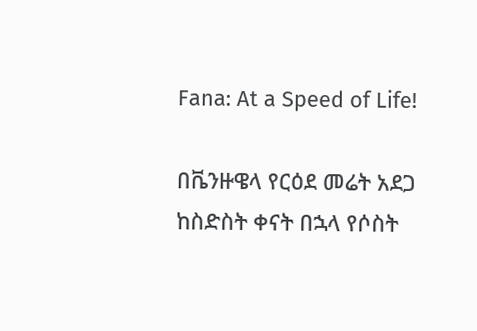Fana: At a Speed of Life!

በቬንዙዌላ የርዕደ መሬት አደጋ ከስድስት ቀናት በኋላ የሶስት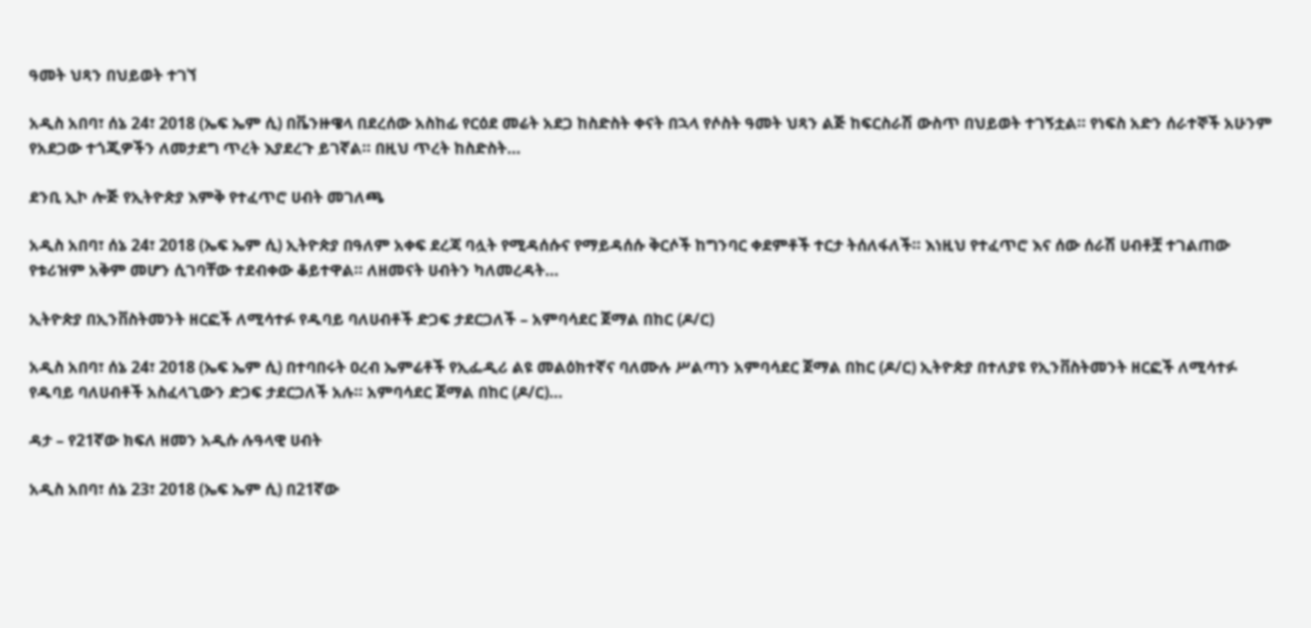ዓመት ህጻን በህይወት ተገኘ

አዲስ አበባ፣ ሰኔ 24፣ 2018 (ኤፍ ኤም ሲ) በቬንዙዌላ በደረሰው አስከፊ የርዕደ መሬት አደጋ ከስድስት ቀናት በኋላ የሶስት ዓመት ህጻን ልጅ ከፍርስራሽ ውስጥ በህይወት ተገኝቷል። የነፍስ አድን ሰራተኞች አሁንም የአደጋው ተጎጂዎችን ለመታደግ ጥረት እያደረጉ ይገኛል። በዚህ ጥረት ከስድስት…

ደንቢ ኢኮ ሎጅ የኢትዮጵያ እምቅ የተፈጥሮ ሀብት መገለጫ

አዲስ አበባ፣ ሰኔ 24፣ 2018 (ኤፍ ኤም ሲ) ኢትዮጵያ በዓለም አቀፍ ደረጃ ባሏት የሚዳሰሱና የማይዳሰሱ ቅርሶች ከግንባር ቀደምቶች ተርታ ትሰለፋለች። እነዚህ የተፈጥሮ እና ሰው ሰራሽ ሀብቶቿ ተገልጠው የቱሪዝም አቅም መሆን ሲገባቸው ተደብቀው ቆይተዋል። ለዘመናት ሀብትን ካለመረዳት…

ኢትዮጵያ በኢንቨስትመንት ዘርፎች ለሚሳተፉ የዱባይ ባለሀብቶች ድጋፍ ታደርጋለች – አምባሳደር ጀማል በከር (ዶ/ር)

አዲስ አበባ፣ ሰኔ 24፣ 2018 (ኤፍ ኤም ሲ) በተባበሩት ዐረብ ኤምሬቶች የኢፌዲሪ ልዩ መልዕክተኛና ባለሙሉ ሥልጣን አምባሳደር ጀማል በከር (ዶ/ር) ኢትዮጵያ በተለያዩ የኢንቨስትመንት ዘርፎች ለሚሳተፉ የዱባይ ባለሀብቶች አስፈላጊውን ድጋፍ ታደርጋለች አሉ። አምባሳደር ጀማል በከር (ዶ/ር)…

ዳታ – የ21ኛው ክፍለ ዘመን አዲሱ ሉዓላዊ ሀብት

አዲስ አበባ፣ ሰኔ 23፣ 2018 (ኤፍ ኤም ሲ) በ21ኛው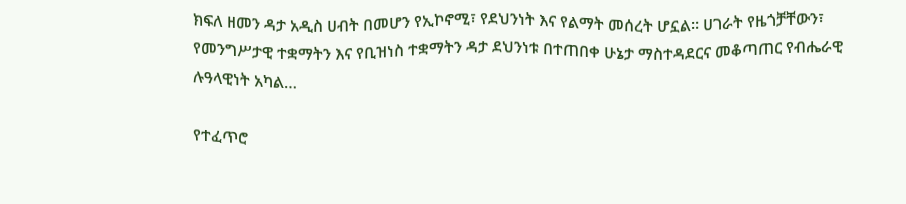ክፍለ ዘመን ዳታ አዲስ ሀብት በመሆን የኢኮኖሚ፣ የደህንነት እና የልማት መሰረት ሆኗል። ሀገራት የዜጎቻቸውን፣ የመንግሥታዊ ተቋማትን እና የቢዝነስ ተቋማትን ዳታ ደህንነቱ በተጠበቀ ሁኔታ ማስተዳደርና መቆጣጠር የብሔራዊ ሉዓላዊነት አካል…

የተፈጥሮ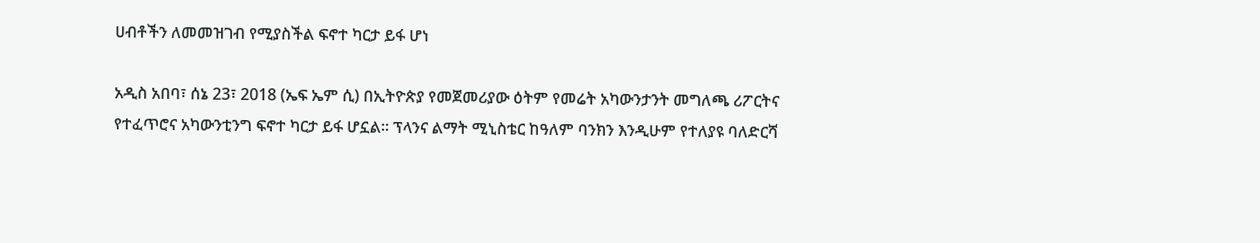ሀብቶችን ለመመዝገብ የሚያስችል ፍኖተ ካርታ ይፋ ሆነ

አዲስ አበባ፣ ሰኔ 23፣ 2018 (ኤፍ ኤም ሲ) በኢትዮጵያ የመጀመሪያው ዕትም የመሬት አካውንታንት መግለጫ ሪፖርትና የተፈጥሮና አካውንቲንግ ፍኖተ ካርታ ይፋ ሆኗል። ፕላንና ልማት ሚኒስቴር ከዓለም ባንክን እንዲሁም የተለያዩ ባለድርሻ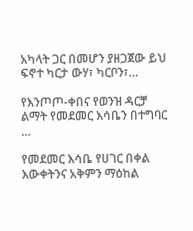አካላት ጋር በመሆን ያዘጋጀው ይህ ፍኖተ ካርታ ውሃ፣ ካርቦን፣…

የእንጦጦ-ቀበና የወንዝ ዳርቻ ልማት የመደመር እሳቤን በተግባር …

የመደመር እሳቤ የሀገር በቀል እውቀትንና አቅምን ማዕከል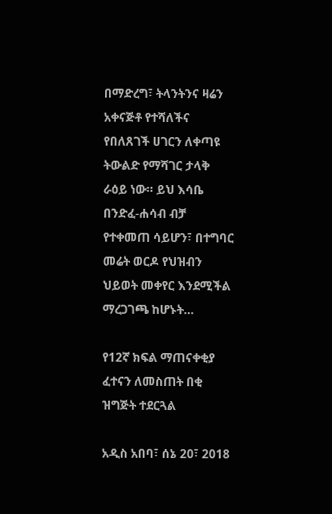በማድረግ፣ ትላንትንና ዛሬን አቀናጅቶ የተሻለችና የበለጸገች ሀገርን ለቀጣዩ ትውልድ የማሻገር ታላቅ ራዕይ ነው። ይህ እሳቤ በንድፈ-ሐሳብ ብቻ የተቀመጠ ሳይሆን፣ በተግባር መሬት ወርዶ የህዝብን ህይወት መቀየር እንደሚችል ማረጋገጫ ከሆኑት…

የ12ኛ ክፍል ማጠናቀቂያ ፈተናን ለመስጠት በቂ ዝግጅት ተደርጓል

አዲስ አበባ፣ ሰኔ 20፣ 2018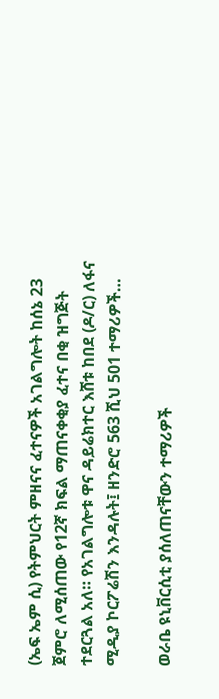(ኤፍ ኤም ሲ) የትምህርት ምዘናና ፈተናዎች አገልግሎት ከሰኔ 23 ጀምሮ ለሚሰጠው የ12ኛ ክፍል ማጠናቀቂያ ፈተና በቂ ዝግጅት ተደርጓል አለ። የአገልግሎቱ ዋና ዳይሬክተር እሸቱ ከበደ (ዶ/ር) ለፋና ሚዲያ ኮርፖሬሽን እንዳሉት፤ ዘንድሮ 563 ሺህ 501 ተማሪዎች…

ወራቤ ዩኒቨርሲቲ ያሰለጠናቸውን ተማሪዎች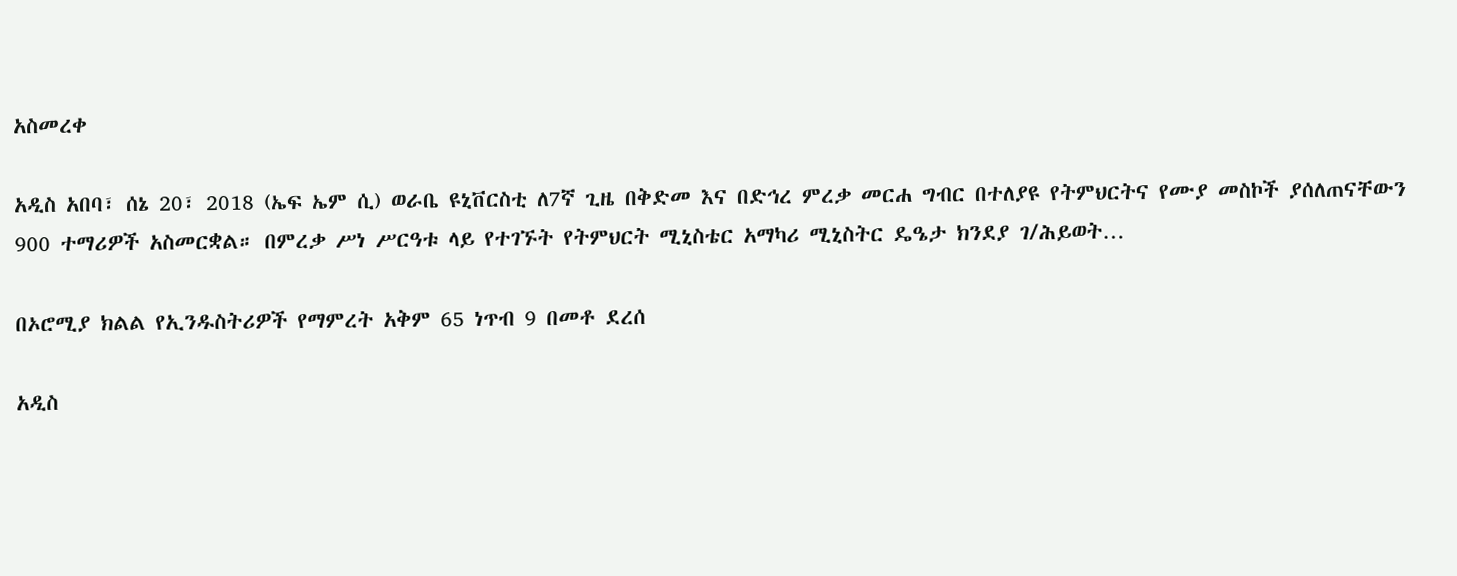አስመረቀ

አዲስ አበባ፣ ሰኔ 20፣ 2018 (ኤፍ ኤም ሲ) ወራቤ ዩኒቨርስቲ ለ7ኛ ጊዜ በቅድመ እና በድኅረ ምረቃ መርሐ ግብር በተለያዩ የትምህርትና የሙያ መስኮች ያሰለጠናቸውን 900 ተማሪዎች አስመርቋል። በምረቃ ሥነ ሥርዓቱ ላይ የተገኙት የትምህርት ሚኒስቴር አማካሪ ሚኒስትር ዴዔታ ክንደያ ገ/ሕይወት…

በኦሮሚያ ክልል የኢንዱስትሪዎች የማምረት አቅም 65 ነጥብ 9 በመቶ ደረሰ

አዲስ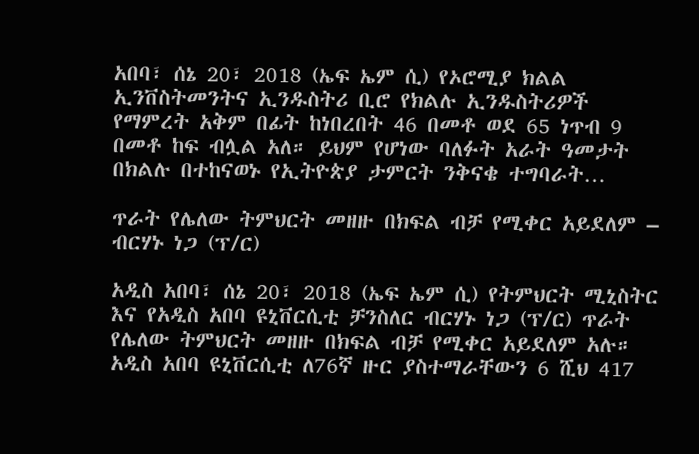አበባ፣ ሰኔ 20፣ 2018 (ኤፍ ኤም ሲ) የኦሮሚያ ክልል ኢንቨስትመንትና ኢንዱስትሪ ቢሮ የክልሉ ኢንዱስትሪዎች የማምረት አቅም በፊት ከነበረበት 46 በመቶ ወደ 65 ነጥብ 9 በመቶ ከፍ ብሏል አለ። ይህም የሆነው ባለፉት አራት ዓመታት በክልሉ በተከናወኑ የኢትዮጵያ ታምርት ንቅናቄ ተግባራት…

ጥራት የሌለው ትምህርት መዘዙ በክፍል ብቻ የሚቀር አይደለም – ብርሃኑ ነጋ (ፕ/ር)

አዲስ አበባ፣ ሰኔ 20፣ 2018 (ኤፍ ኤም ሲ) የትምህርት ሚኒስትር እና የአዲስ አበባ ዩኒቨርሲቲ ቻንስለር ብርሃኑ ነጋ (ፕ/ር) ጥራት የሌለው ትምህርት መዘዙ በክፍል ብቻ የሚቀር አይደለም አሉ። አዲስ አበባ ዩኒቨርሲቲ ለ76ኛ ዙር ያስተማራቸውን 6 ሺህ 417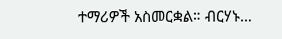ተማሪዎች አስመርቋል። ብርሃኑ…